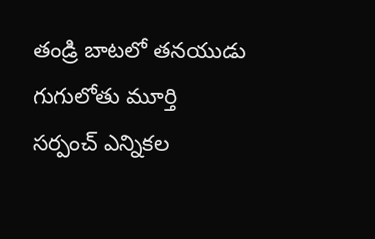తండ్రి బాటలో తనయుడు గుగులోతు మూర్తి
సర్పంచ్ ఎన్నికల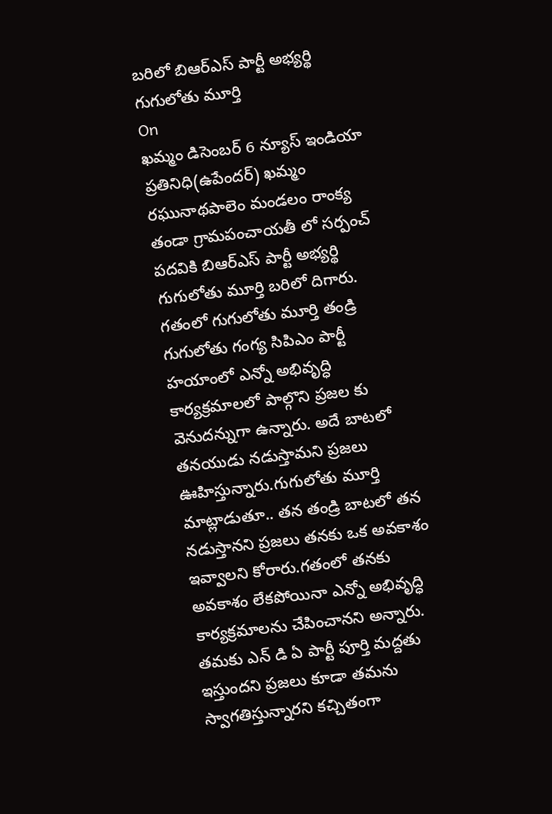బరిలో బిఆర్ఎస్ పార్టీ అభ్యర్థి గుగులోతు మూర్తి
On
ఖమ్మం డిసెంబర్ 6 న్యూస్ ఇండియా ప్రతినిధి(ఉపేందర్) ఖమ్మం రఘునాథపాలెం మండలం రాంక్య తండా గ్రామపంచాయతీ లో సర్పంచ్ పదవికి బిఆర్ఎస్ పార్టీ అభ్యర్థి గుగులోతు మూర్తి బరిలో దిగారు. గతంలో గుగులోతు మూర్తి తండ్రి గుగులోతు గంగ్య సిపిఎం పార్టీ హయాంలో ఎన్నో అభివృద్ధి కార్యక్రమాలలో పాల్గొని ప్రజల కు వెనుదన్నుగా ఉన్నారు. అదే బాటలో తనయుడు నడుస్తామని ప్రజలు ఊహిస్తున్నారు.గుగులోతు మూర్తి మాట్లాడుతూ.. తన తండ్రి బాటలో తన నడుస్తానని ప్రజలు తనకు ఒక అవకాశం ఇవ్వాలని కోరారు.గతంలో తనకు అవకాశం లేకపోయినా ఎన్నో అభివృద్ధి కార్యక్రమాలను చేపించానని అన్నారు. తమకు ఎన్ డి ఏ పార్టీ పూర్తి మద్దతు ఇస్తుందని ప్రజలు కూడా తమను స్వాగతిస్తున్నారని కచ్చితంగా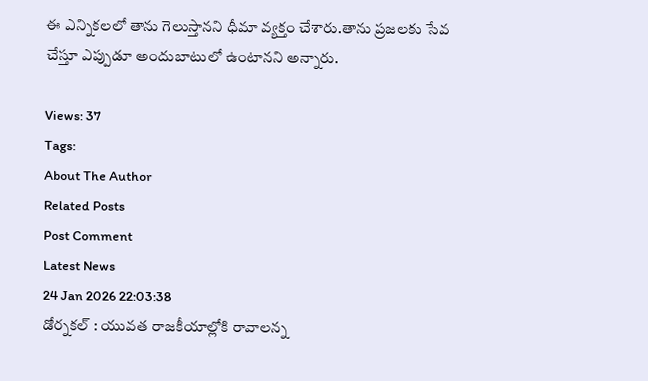ఈ ఎన్నికలలో తాను గెలుస్తానని ధీమా వ్యక్తం చేశారు.తాను ప్రజలకు సేవ చేస్తూ ఎప్పుడూ అందుబాటులో ఉంటానని అన్నారు.

Views: 37
Tags:
About The Author
Related Posts
Post Comment
Latest News
24 Jan 2026 22:03:38
డోర్నకల్ : యువత రాజకీయాల్లోకి రావాలన్న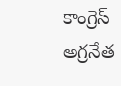కాంగ్రెస్ అగ్రనేత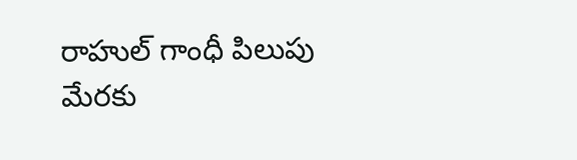రాహుల్ గాంధీ పిలుపు మేరకు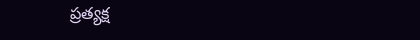ప్రత్యక్ష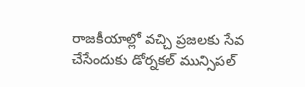రాజకీయాల్లో వచ్చి ప్రజలకు సేవ చేసేందుకు డోర్నకల్ మున్సిపల్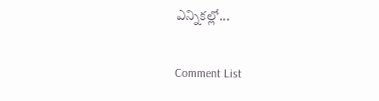ఎన్నికల్లో...

Comment List